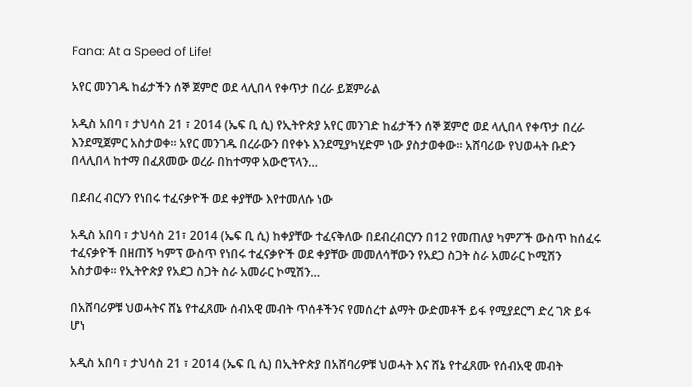Fana: At a Speed of Life!

አየር መንገዱ ከፊታችን ሰኞ ጀምሮ ወደ ላሊበላ የቀጥታ በረራ ይጀምራል

አዲስ አበባ ፣ ታህሳስ 21 ፣ 2014 (ኤፍ ቢ ሲ) የኢትዮጵያ አየር መንገድ ከፊታችን ሰኞ ጀምሮ ወደ ላሊበላ የቀጥታ በረራ እንደሚጀምር አስታወቀ። አየር መንገዱ በረራውን በየቀኑ እንደሚያካሂድም ነው ያስታወቀው። አሸባሪው የህወሓት ቡድን በላሊበላ ከተማ በፈጸመው ወረራ በከተማዋ አውሮፕላን…

በደብረ ብርሃን የነበሩ ተፈናቃዮች ወደ ቀያቸው እየተመለሱ ነው

አዲስ አበባ ፣ ታህሳስ 21፣ 2014 (ኤፍ ቢ ሲ) ከቀያቸው ተፈናቅለው በደብረብርሃን በ12 የመጠለያ ካምፖች ውስጥ ከሰፈሩ ተፈናቃዮች በዘጠኝ ካምፕ ውስጥ የነበሩ ተፈናቃዮች ወደ ቀያቸው መመለሳቸውን የአደጋ ስጋት ስራ አመራር ኮሚሽን አስታወቀ። የኢትዮጵያ የአደጋ ስጋት ስራ አመራር ኮሚሽን…

በአሸባሪዎቹ ህወሓትና ሸኔ የተፈጸሙ ሰብአዊ መብት ጥሰቶችንና የመሰረተ ልማት ውድመቶች ይፋ የሚያደርግ ድረ ገጽ ይፋ ሆነ

አዲስ አበባ ፣ ታህሳስ 21 ፣ 2014 (ኤፍ ቢ ሲ) በኢትዮጵያ በአሸባሪዎቹ ህወሓት እና ሸኔ የተፈጸሙ የሰብአዊ መብት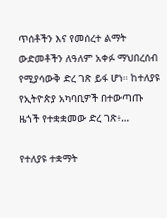ጥሰቶችን እና የመሰረተ ልማት ውድመቶችን ለዓለም አቀፉ ማህበረሰብ የሚያሳውቅ ድረ ገጽ ይፋ ሆነ። ከተለያዩ የኢትዮጵያ አካባቢዎች በተውጣጡ ዜጎች የተቋቋመው ድረ ገጽ፥…

የተለያዩ ተቋማት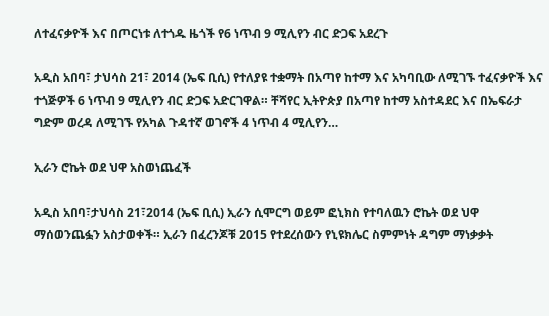ለተፈናቃዮች እና በጦርነቱ ለተጎዱ ዜጎች የ6 ነጥብ 9 ሚሊየን ብር ድጋፍ አደረጉ

አዲስ አበባ፣ ታህሳስ 21፣ 2014 (ኤፍ ቢሲ) የተለያዩ ተቋማት በአጣየ ከተማ እና አካባቢው ለሚገኙ ተፈናቃዮች እና ተጎጅዎች 6 ነጥብ 9 ሚሊየን ብር ድጋፍ አድርገዋል። ቸሻየር ኢትዮጵያ በአጣየ ከተማ አስተዳደር እና በኤፍራታ ግድም ወረዳ ለሚገኙ የአካል ጉዳተኛ ወገኖች 4 ነጥብ 4 ሚሊየን…

ኢራን ሮኬት ወደ ህዋ አስወነጨፈች

አዲስ አበባ፣ታህሳስ 21፣2014 (ኤፍ ቢሲ) ኢራን ሲሞርግ ወይም ፎኒክስ የተባለዉን ሮኬት ወደ ህዋ ማሰወንጨፏን አስታወቀች። ኢራን በፈረንጆቹ 2015 የተደረሰውን የኒዩክሌር ስምምነት ዳግም ማነቃቃት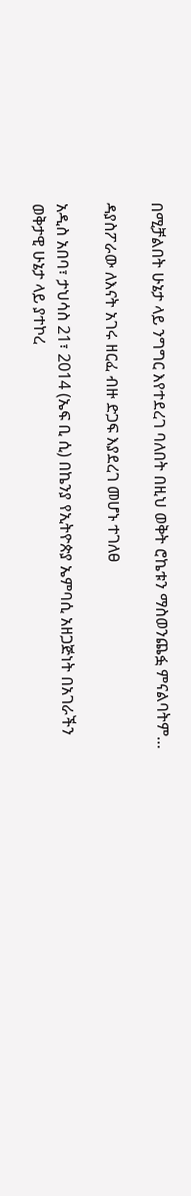በሚቻልበት ሁኔታ ላይ ንግግር እየተደረገ ባለበት በዚህ ወቅት ሮኬቱን ማስወንጨፏ ምናልባትም…

ዳያስፖራው ለእናት አገሩ ዘርፈ ብዙ ድጋፍ እያደረገ መሆኑ ተገለፀ

አዲስ አበባ፣ ታህሳስ 21፣ 2014 (ኤፍ ቢ ሲ) በኬንያ የኢትዮጵያ ኤምባሲ አዘጋጅነት በአገራችን ወቅታዊ ሁኔታ ላይ ያተኮረ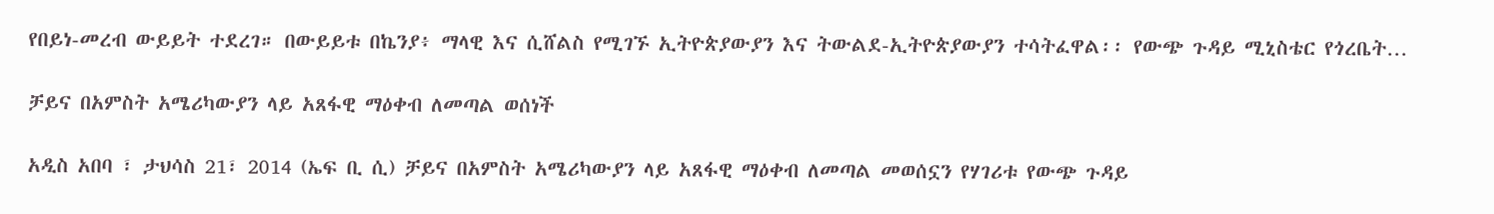የበይነ-መረብ ውይይት ተደረገ። በውይይቱ በኬንያ፥ ማላዊ እና ሲሸልስ የሚገኙ ኢትዮጵያውያን እና ትውልደ-ኢትዮጵያውያን ተሳትፈዋል፡፡ የውጭ ጉዳይ ሚኒስቴር የጎረቤት…

ቻይና በአምስት አሜሪካውያን ላይ አጸፋዊ ማዕቀብ ለመጣል ወሰነች

አዲስ አበባ ፣ ታህሳስ 21፣ 2014 (ኤፍ ቢ ሲ) ቻይና በአምስት አሜሪካውያን ላይ አጸፋዊ ማዕቀብ ለመጣል መወሰኗን የሃገሪቱ የውጭ ጉዳይ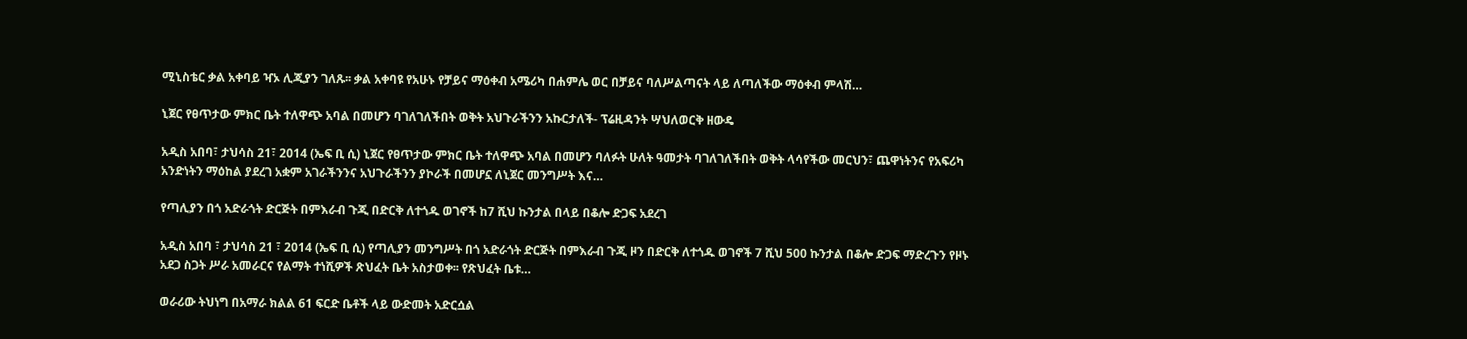ሚኒስቴር ቃል አቀባይ ዣኦ ሊጂያን ገለጹ፡፡ ቃል አቀባዩ የአሁኑ የቻይና ማዕቀብ አሜሪካ በሐምሌ ወር በቻይና ባለሥልጣናት ላይ ለጣለችው ማዕቀብ ምላሽ…

ኒጀር የፀጥታው ምክር ቤት ተለዋጭ አባል በመሆን ባገለገለችበት ወቅት አህጉራችንን አኩርታለች- ፕሬዚዳንት ሣህለወርቅ ዘውዴ

አዲስ አበባ፣ ታህሳስ 21፣ 2014 (ኤፍ ቢ ሲ) ኒጀር የፀጥታው ምክር ቤት ተለዋጭ አባል በመሆን ባለፉት ሁለት ዓመታት ባገለገለችበት ወቅት ላሳየችው መርህን፣ ጨዋነትንና የአፍሪካ አንድነትን ማዕከል ያደረገ አቋም አገራችንንና አህጉራችንን ያኮራች በመሆኗ ለኒጀር መንግሥት እና…

የጣሊያን በጎ አድራጎት ድርጅት በምእራብ ጉጂ በድርቅ ለተጎዱ ወገኖች ከ7 ሺህ ኩንታል በላይ በቆሎ ድጋፍ አደረገ

አዲስ አበባ ፣ ታህሳስ 21 ፣ 2014 (ኤፍ ቢ ሲ) የጣሊያን መንግሥት በጎ አድራጎት ድርጅት በምእራብ ጉጂ ዞን በድርቅ ለተጎዱ ወገኖች 7 ሺህ 500 ኩንታል በቆሎ ድጋፍ ማድረጉን የዞኑ አደጋ ስጋት ሥራ አመራርና የልማት ተነሺዎች ጽህፈት ቤት አስታወቀ፡፡ የጽህፈት ቤቱ…

ወራሪው ትህነግ በአማራ ክልል 61 ፍርድ ቤቶች ላይ ውድመት አድርሷል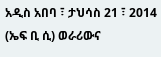አዲስ አበባ ፣ ታህሳስ 21 ፣ 2014 (ኤፍ ቢ ሲ) ወራሪውና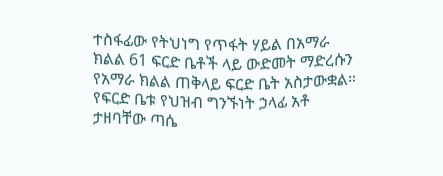ተስፋፊው የትህነግ የጥፋት ሃይል በአማራ ክልል 61 ፍርድ ቤቶች ላይ ውድመት ማድረሱን የአማራ ክልል ጠቅላይ ፍርድ ቤት አስታውቋል። የፍርድ ቤቱ የህዝብ ግንኙነት ኃላፊ አቶ ታዘባቸው ጣሴ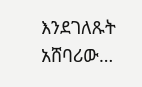እንደገለጹት አሸባሪው…